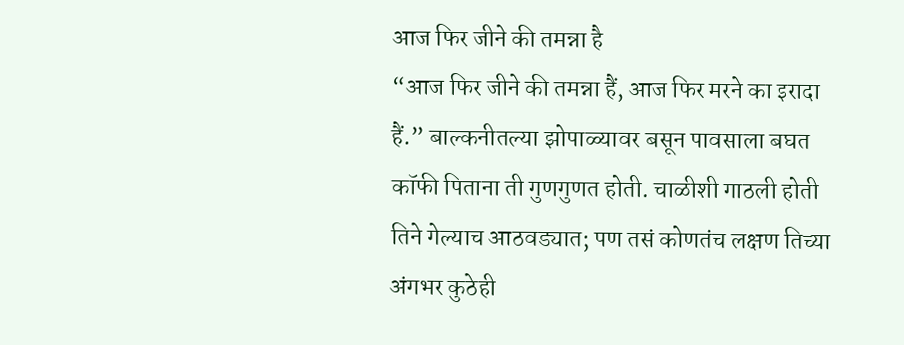आज फिर जीने की तमन्ना है
“आज फिर जीने की तमन्ना हैं, आज फिर मरने का इरादा हैं.” बाल्कनीतल्या झोपाळ्यावर बसून पावसाला बघत कॉफी पिताना ती गुणगुणत होती. चाळीशी गाठली होती तिने गेल्याच आठवड्यात; पण तसं कोणतंच लक्षण तिच्या अंगभर कुठेही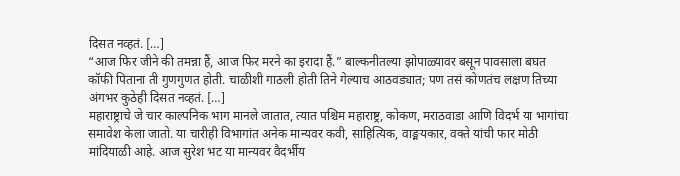दिसत नव्हतं. […]
“आज फिर जीने की तमन्ना हैं, आज फिर मरने का इरादा हैं.” बाल्कनीतल्या झोपाळ्यावर बसून पावसाला बघत कॉफी पिताना ती गुणगुणत होती. चाळीशी गाठली होती तिने गेल्याच आठवड्यात; पण तसं कोणतंच लक्षण तिच्या अंगभर कुठेही दिसत नव्हतं. […]
महाराष्ट्राचे जे चार काल्पनिक भाग मानले जातात, त्यात पश्चिम महाराष्ट्र, कोकण, मराठवाडा आणि विदर्भ या भागांचा समावेश केला जातो. या चारीही विभागांत अनेक मान्यवर कवी, साहित्यिक, वाङ्मयकार, वक्ते यांची फार मोठी मांदियाळी आहे. आज सुरेश भट या मान्यवर वैदर्भीय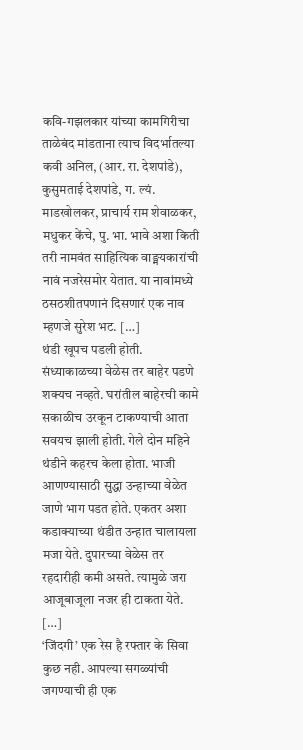कवि-गझलकार यांच्या कामगिरीचा ताळेबंद मांडताना त्याच विदर्भातल्या कवी अनिल, (आर. रा. देशपांडे), कुसुमताई देशपांडे, ग. ल्यं. माडखोलकर, प्राचार्य राम शेवाळकर, मधुकर केंचे, पु. भा. भावे अशा किती तरी नामवंत साहित्यिक वाङ्मयकारांची नावं नजरेसमोर येतात. या नावांमध्ये ठसठशीतपणानं दिसणारं एक नाव म्हणजे सुरेश भट. […]
थंडी खूपच पडली होती. संध्याकाळच्या वेळेस तर बाहेर पडणे शक्यच नव्हते. घरांतील बाहेरची कामे सकाळीच उरकून टाकण्याची आता सवयच झाली होती. गेले दोन महिने थंडीने कहरच केला होता. भाजी आणण्यासाठी सुद्धा उन्हाच्या वेळेत जाणे भाग पडत होते. एकतर अशा कडाक्याच्या थंडीत उन्हात चालायला मजा येते. दुपारच्या वेळेस तर रहदारीही कमी असते. त्यामुळे जरा आजूबाजूला नजर ही टाकता येते. […]
‘जिंदगी’ एक रेस है रफ्तार के सिवा कुछ नही. आपल्या सगळ्यांची जगण्याची ही एक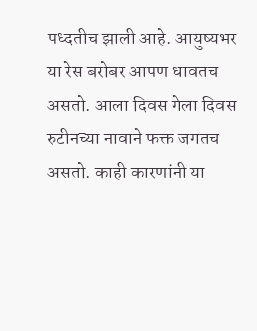पध्दतीच झाली आहे. आयुष्यभर या रेस बरोबर आपण धावतच असतो. आला दिवस गेला दिवस रुटीनच्या नावाने फक्त जगतच असतो. काही कारणांनी या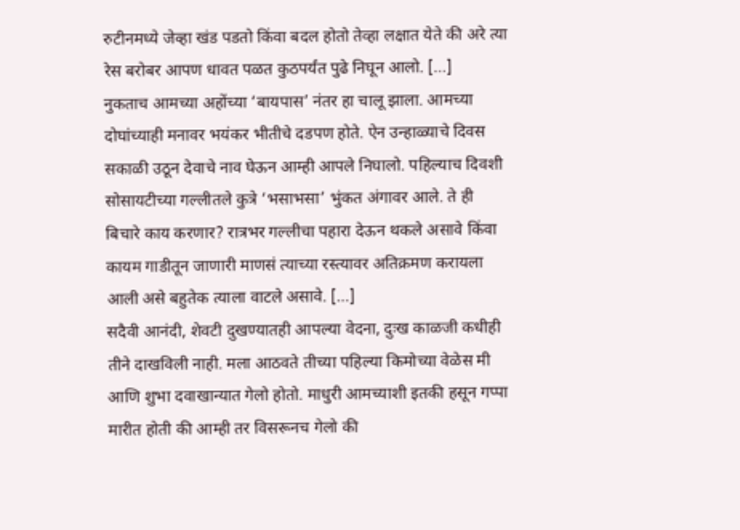रुटीनमध्ये जेव्हा खंड पडतो किंवा बदल होतो तेव्हा लक्षात येते की अरे त्या रेस बरोबर आपण धावत पळत कुठपर्यंत पुढे निघून आलो. […]
नुकताच आमच्या अहोंच्या ‘बायपास’ नंतर हा चालू झाला. आमच्या दोघांच्याही मनावर भयंकर भीतीचे दडपण होते. ऐन उन्हाळ्याचे दिवस सकाळी उठून देवाचे नाव घेऊन आम्ही आपले निघालो. पहिल्याच दिवशी सोसायटीच्या गल्लीतले कुत्रे ‘भसाभसा’ भुंकत अंगावर आले. ते ही बिचारे काय करणार? रात्रभर गल्लीचा पहारा देऊन थकले असावे किंवा कायम गाडीतून जाणारी माणसं त्याच्या रस्त्यावर अतिक्रमण करायला आली असे बहुतेक त्याला वाटले असावे. […]
सदैवी आनंदी, शेवटी दुखण्यातही आपल्या वेदना, दुःख काळजी कधीही तीने दाखविली नाही. मला आठवते तीच्या पहिल्या किमोच्या वेळेस मी आणि शुभा दवाखान्यात गेलो होतो. माधुरी आमच्याशी इतकी हसून गप्पा मारीत होती की आम्ही तर विसरूनच गेलो की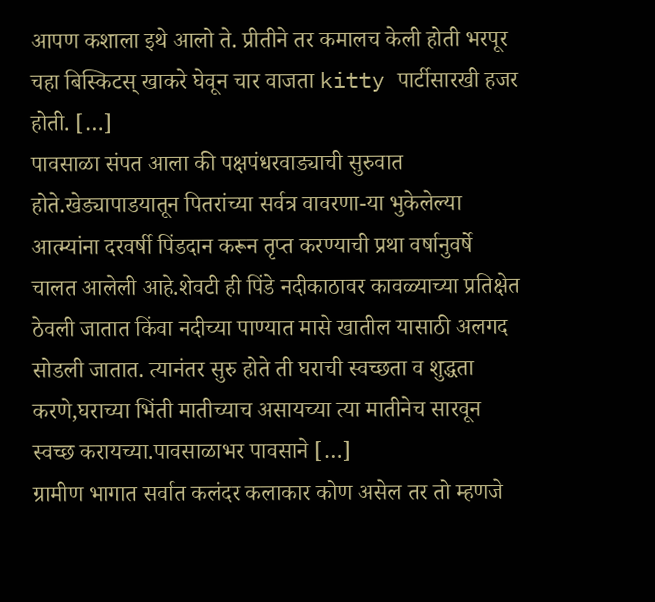आपण कशाला इथे आलो ते. प्रीतीने तर कमालच केली होती भरपूर चहा बिस्किटस् खाकरे घेवून चार वाजता kitty पार्टीसारखी हजर होती. […]
पावसाळा संपत आला की पक्षपंधरवाड्याची सुरुवात होते.खेड्यापाडयातून पितरांच्या सर्वत्र वावरणा-या भुकेलेल्या आत्म्यांना दरवर्षी पिंडदान करून तृप्त करण्याची प्रथा वर्षानुवर्षे चालत आलेली आहे.शेवटी ही पिंडे नदीकाठावर कावळ्याच्या प्रतिक्षेत ठेवली जातात किंवा नदीच्या पाण्यात मासे खातील यासाठी अलगद सोडली जातात. त्यानंतर सुरु होते ती घराची स्वच्छता व शुद्धता करणे,घराच्या भिंती मातीच्याच असायच्या त्या मातीनेच सारवून स्वच्छ करायच्या.पावसाळाभर पावसाने […]
ग्रामीण भागात सर्वात कलंदर कलाकार कोण असेल तर तो म्हणजे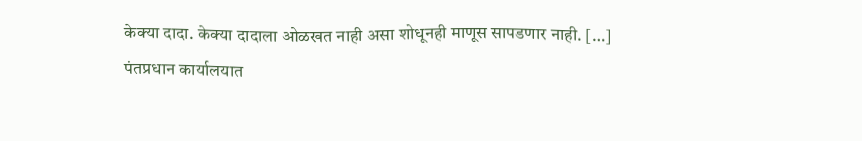केक्या दादा. केक्या दादाला ओळखत नाही असा शोधूनही माणूस सापडणार नाही. […]
पंतप्रधान कार्यालयात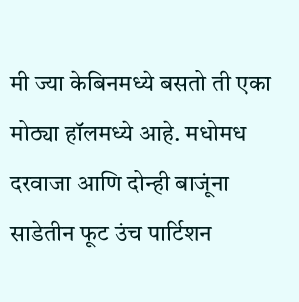मी ज्या केबिनमध्ये बसतो ती एका मोठ्या हॉलमध्ये आहे. मधोमध दरवाजा आणि दोन्ही बाजूंना साडेतीन फूट उंच पार्टिशन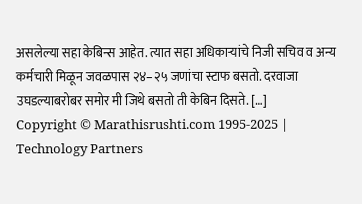असलेल्या सहा केबिन्स आहेत. त्यात सहा अधिकाऱ्यांचे निजी सचिव व अन्य कर्मचारी मिळून जवळपास २४–२५ जणांचा स्टाफ बसतो. दरवाजा उघडल्याबरोबर समोर मी जिथे बसतो ती केबिन दिसते. […]
Copyright © Marathisrushti.com 1995-2025 | Technology Partners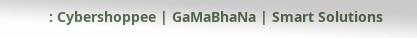: Cybershoppee | GaMaBhaNa | Smart Solutions